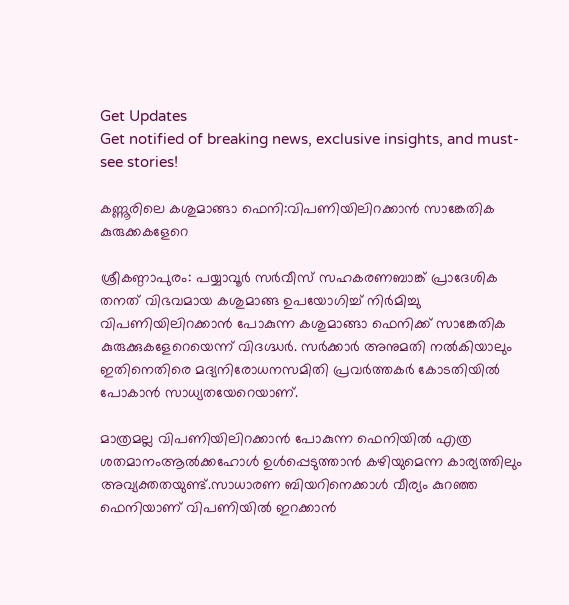Get Updates
Get notified of breaking news, exclusive insights, and must-see stories!

കണ്ണൂരിലെ കശുമാങ്ങാ ഫെനി:വിപണിയിലിറക്കാന്‍ സാങ്കേതിക കുരുക്കകളേറെ

ശ്രീകണ്ഠാപുരം: പയ്യാവൂര്‍ സര്‍വീസ് സഹകരണബാങ്ക് പ്രാദേശിക തനത് വിഭവമായ കശുമാങ്ങ ഉപയോഗിച്ച് നിര്‍മിച്ചു വിപണിയിലിറക്കാന്‍ പോകുന്ന കശുമാങ്ങാ ഫെനിക്ക് സാങ്കേതിക കുരുക്കുകളേറെയെന്ന് വിദഗ്ദ്ധര്‍. സര്‍ക്കാര്‍ അനുമതി നല്‍കിയാലും ഇതിനെതിരെ മദ്യനിരോധനസമിതി പ്രവര്‍ത്തകര്‍ കോടതിയില്‍ പോകാന്‍ സാധ്യതയേറെയാണ്.

മാത്രമല്ല വിപണിയിലിറക്കാന്‍ പോകുന്ന ഫെനിയില്‍ എത്ര ശതമാനംആല്‍ക്കഹോള്‍ ഉള്‍പ്പെടുത്താന്‍ കഴിയുമെന്ന കാര്യത്തിലും അവ്യക്തതയുണ്ട്.സാധാരണ ബിയറിനെക്കാള്‍ വീര്യം കുറഞ്ഞ ഫെനിയാണ് വിപണിയില്‍ ഇറക്കാന്‍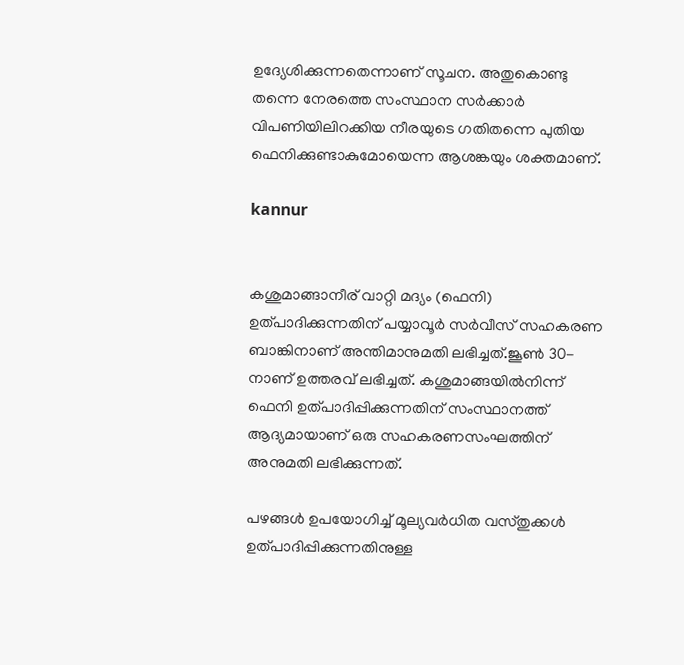ഉദ്യേശിക്കുന്നതെന്നാണ് സൂചന. അതുകൊണ്ടു തന്നെ നേരത്തെ സംസ്ഥാന സര്‍ക്കാര്‍ വിപണിയിലിറക്കിയ നീരയുടെ ഗതിതന്നെ പുതിയ ഫെനിക്കുണ്ടാകുമോയെന്ന ആശങ്കയും ശക്തമാണ്.

kannur


കശുമാങ്ങാനീര് വാറ്റി മദ്യം (ഫെനി) ഉത്പാദിക്കുന്നതിന് പയ്യാവൂര്‍ സര്‍വീസ് സഹകരണ ബാങ്കിനാണ് അന്തിമാനുമതി ലഭിച്ചത്.ജൂണ്‍ 30-നാണ് ഉത്തരവ് ലഭിച്ചത്. കശുമാങ്ങയില്‍നിന്ന് ഫെനി ഉത്പാദിപ്പിക്കുന്നതിന് സംസ്ഥാനത്ത് ആദ്യമായാണ് ഒരു സഹകരണസംഘത്തിന് അനുമതി ലഭിക്കുന്നത്.

പഴങ്ങള്‍ ഉപയോഗിച്ച് മൂല്യവര്‍ധിത വസ്തുക്കള്‍ ഉത്പാദിപ്പിക്കുന്നതിനുള്ള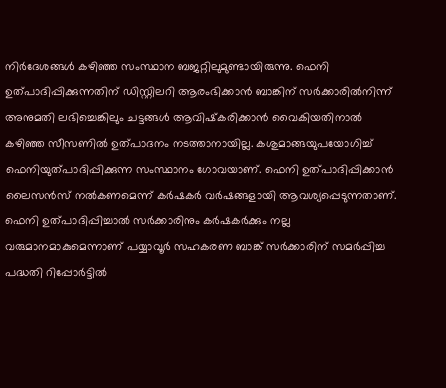നിര്‍ദേശങ്ങള്‍ കഴിഞ്ഞ സംസ്ഥാന ബജറ്റിലുമുണ്ടായിരുന്നു. ഫെനി ഉത്പാദിപ്പിക്കുന്നതിന് ഡിസ്റ്റിലറി ആരംഭിക്കാന്‍ ബാങ്കിന് സര്‍ക്കാരില്‍നിന്ന് അനുമതി ലഭിച്ചെങ്കിലും ചട്ടങ്ങള്‍ ആവിഷ്‌കരിക്കാന്‍ വൈകിയതിനാല്‍ കഴിഞ്ഞ സീസണില്‍ ഉത്പാദനം നടത്താനായില്ല. കശുമാങ്ങയുപയോഗിച്ച് ഫെനിയുത്പാദിപ്പിക്കുന്ന സംസ്ഥാനം ഗോവയാണ്. ഫെനി ഉത്പാദിപ്പിക്കാന്‍ ലൈസന്‍സ് നല്‍കണമെന്ന് കര്‍ഷകര്‍ വര്‍ഷങ്ങളായി ആവശ്യപ്പെടുന്നതാണ്. ഫെനി ഉത്പാദിപ്പിച്ചാല്‍ സര്‍ക്കാരിനും കര്‍ഷകര്‍ക്കും നല്ല വരുമാനമാകുമെന്നാണ് പയ്യാവൂര്‍ സഹകരണ ബാങ്ക് സര്‍ക്കാരിന് സമര്‍പ്പിച്ച പദ്ധതി റിപ്പോര്‍ട്ടില്‍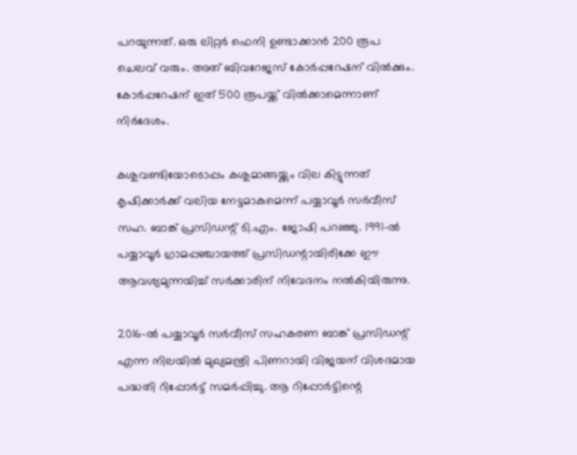പറയുന്നത്. ഒരു ലിറ്റര്‍ ഫെനി ഉണ്ടാക്കാന്‍ 200 രൂപ ചെലവ് വരും. അത് ബിവറേജസ് കോര്‍പ്പറേഷന് വില്‍ക്കും. കോര്‍പ്പറേഷന് ഇത് 500 രൂപയ്ക്ക് വില്‍ക്കാമെന്നാണ് നിര്‍ദേശം.

കശുവണ്ടിയോടൊപ്പം കശുമാങ്ങയ്ക്കും വില കിട്ടുന്നത് കൃഷിക്കാര്‍ക്ക് വലിയ നേട്ടമാകുമെന്ന് പയ്യാവൂര്‍ സര്‍വീസ് സഹ. ബാങ്ക് പ്രസിഡന്റ് ടി.എം. ജോഷി പറഞ്ഞു. 1991-ല്‍ പയ്യാവൂര്‍ ഗ്രാമപ്പഞ്ചായത്ത് പ്രസിഡന്റായിരിക്കേ ഈ ആവശ്യമുന്നയിച്ച് സര്‍ക്കാരിന് നിവേദനം നല്‍കിയിരുന്നു.

2016-ല്‍ പയ്യാവൂര്‍ സര്‍വീസ് സഹകരണ ബാങ്ക് പ്രസിഡന്റ് എന്ന നിലയില്‍ മുഖ്യമന്ത്രി പിണറായി വിജയന് വിശദമായ പദ്ധതി റിപ്പോര്‍ട്ട് സമര്‍പ്പിച്ചു. ആ റിപ്പോര്‍ട്ടിന്റെ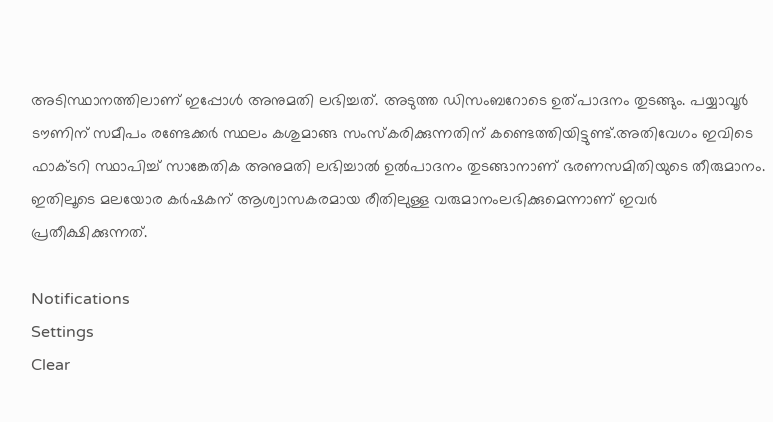അടിസ്ഥാനത്തിലാണ് ഇപ്പോള്‍ അനുമതി ലഭിച്ചത്. അടുത്ത ഡിസംബറോടെ ഉത്പാദനം തുടങ്ങും. പയ്യാവൂര്‍ ടൗണിന് സമീപം രണ്ടേക്കര്‍ സ്ഥലം കശുമാങ്ങ സംസ്‌കരിക്കുന്നതിന് കണ്ടെത്തിയിട്ടുണ്ട്.അതിവേഗം ഇവിടെ ഫാക്ടറി സ്ഥാപിച്ച് സാങ്കേതിക അനുമതി ലഭിച്ചാല്‍ ഉല്‍പാദനം തുടങ്ങാനാണ് ഭരണസമിതിയുടെ തീരുമാനം. ഇതിലൂടെ മലയോര കര്‍ഷകന് ആശ്വാസകരമായ രീതിലുള്ള വരുമാനംലഭിക്കുമെന്നാണ് ഇവര്‍ പ്രതീക്ഷിക്കുന്നത്.

Notifications
Settings
Clear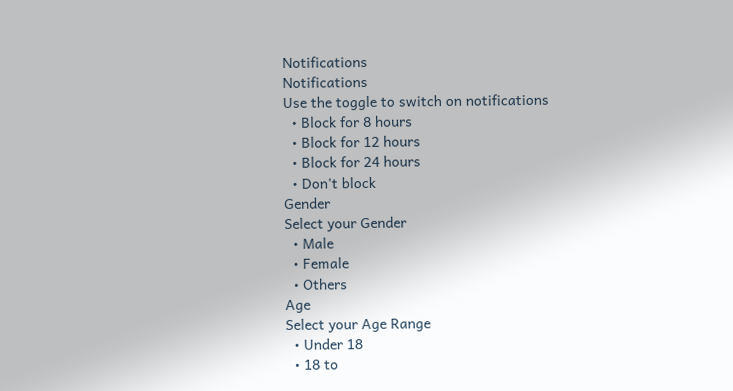Notifications
Notifications
Use the toggle to switch on notifications
  • Block for 8 hours
  • Block for 12 hours
  • Block for 24 hours
  • Don't block
Gender
Select your Gender
  • Male
  • Female
  • Others
Age
Select your Age Range
  • Under 18
  • 18 to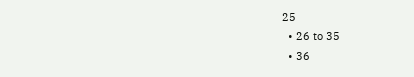25
  • 26 to 35
  • 36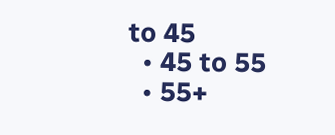to 45
  • 45 to 55
  • 55+